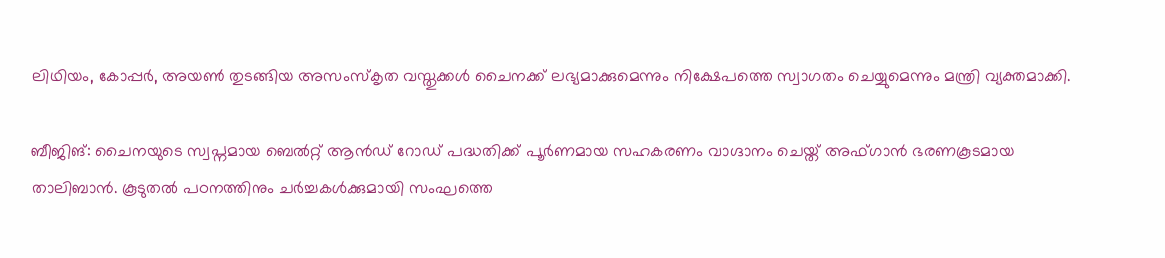ലിഥിയം, കോപ്പർ, അയൺ തുടങ്ങി‌യ അസംസ്കൃത വസ്തുക്കൾ ചൈനക്ക് ലഭ്യമാക്കുമെന്നും നിക്ഷേപത്തെ സ്വാഗതം ചെയ്യുമെന്നും മന്ത്രി വ്യക്തമാക്കി.

ബീജിങ്: ചൈനയുടെ സ്വപ്നമായ ബെൽറ്റ് ആന്‍ഡ് റോഡ് പദ്ധതിക്ക് പൂർണമായ സഹകരണം വാഗ്ദാനം ചെയ്ത് അഫ്ഗാൻ ഭരണകൂടമായ താലിബാൻ. കൂടുതൽ പഠനത്തിനും ചർച്ചകൾക്കുമായി സംഘത്തെ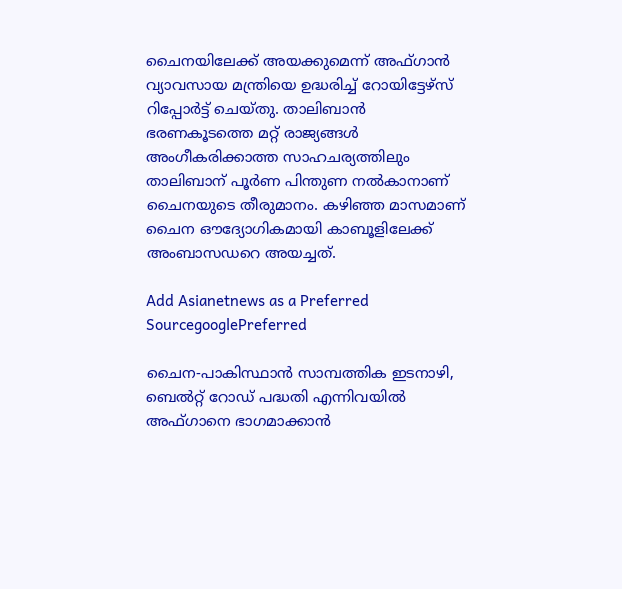ചൈനയിലേക്ക് അയക്കുമെന്ന് അഫ്ഗാൻ വ്യാവസായ മന്ത്രിയെ ഉദ്ധരിച്ച് റോയിട്ടേഴ്സ് റിപ്പോർട്ട് ചെയ്തു. താലിബാൻ ഭരണകൂടത്തെ മറ്റ് രാജ്യങ്ങൾ അംഗീകരിക്കാത്ത സാഹചര്യത്തിലും താലിബാന് പൂർണ പിന്തുണ നൽകാനാണ് ചൈനയുടെ തീരുമാനം. കഴിഞ്ഞ മാസമാണ് ചൈന ഔദ്യോഗികമായി കാബൂളിലേക്ക് അംബാസഡറെ അയച്ചത്.

Add Asianetnews as a Preferred SourcegooglePreferred

ചൈന-പാകിസ്ഥാൻ സാമ്പത്തിക ഇടനാഴി, ബെൽറ്റ് റോഡ് പദ്ധതി എന്നിവയിൽ അഫ്ഗാനെ ഭാഗമാക്കാൻ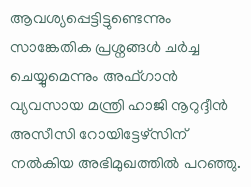ആവശ്യപ്പെട്ടിട്ടുണ്ടെന്നും സാങ്കേതിക പ്രശ്നങ്ങൾ ചർച്ച ചെയ്യുമെന്നും അഫ്ഗാൻ വ്യവസായ മന്ത്രി ഹാജി നൂറുദ്ദീൻ അസീസി റോയിട്ടേഴ്സിന് നൽകിയ അഭിമുഖത്തിൽ പറഞ്ഞു.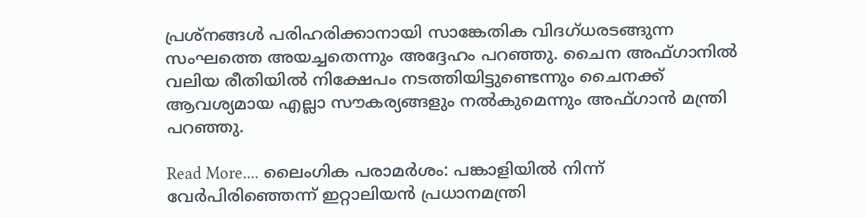പ്രശ്നങ്ങൾ പരിഹരിക്കാനായി സാങ്കേതിക വിദഗ്ധരടങ്ങുന്ന സംഘത്തെ അയച്ചതെന്നും അദ്ദേഹം പറഞ്ഞു. ചൈന അഫ്ഗാനിൽ വലിയ രീതിയിൽ നിക്ഷേപം നടത്തിയിട്ടുണ്ടെന്നും ചൈനക്ക് ആവശ്യമായ എല്ലാ സൗകര്യങ്ങളും നൽകുമെന്നും അഫ്ഗാൻ മന്ത്രി പറഞ്ഞു.

Read More.... ലൈംഗിക പരാമർശം: പങ്കാളിയിൽ നിന്ന് വേർപിരിഞ്ഞെന്ന് ഇറ്റാലിയൻ പ്രധാനമന്ത്രി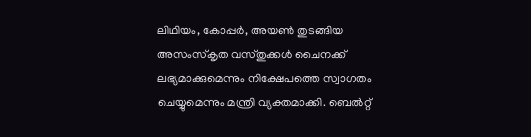ലിഥിയം, കോപ്പർ, അയൺ തുടങ്ങി‌യ അസംസ്കൃത വസ്തുക്കൾ ചൈനക്ക് ലഭ്യമാക്കുമെന്നും നിക്ഷേപത്തെ സ്വാഗതം ചെയ്യുമെന്നും മന്ത്രി വ്യക്തമാക്കി. ബെൽറ്റ്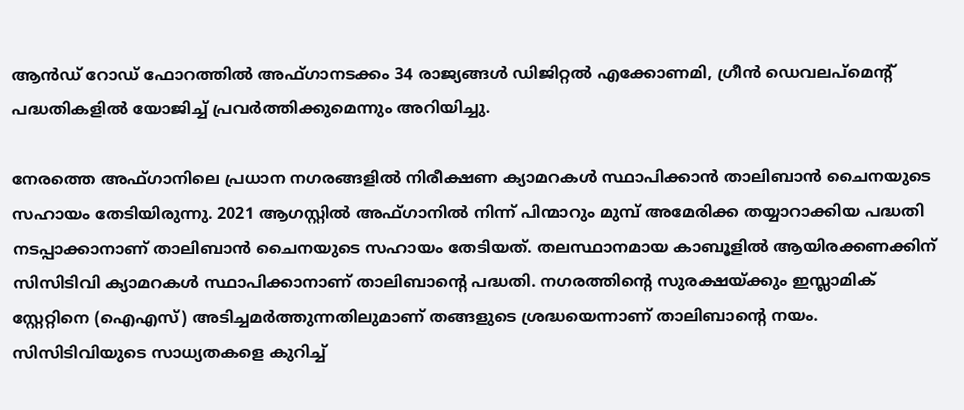ആൻഡ് റോഡ് ഫോറത്തിൽ അഫ്ഗാനടക്കം 34 രാജ്യ‌ങ്ങൾ ഡിജിറ്റൽ എക്കോണമി, ഗ്രീൻ ഡെവലപ്മെന്റ് പദ്ധതികളിൽ യോജിച്ച് പ്രവർത്തിക്കുമെന്നും അറിയിച്ചു.

നേരത്തെ അഫ്ഗാനിലെ പ്രധാന നഗരങ്ങളില്‍ നിരീക്ഷണ ക്യാമറകള്‍ സ്ഥാപിക്കാൻ താലിബാൻ ചൈനയുടെ സഹായം തേടിയിരുന്നു. 2021 ആഗസ്റ്റില്‍ അഫ്ഗാനില്‍ നിന്ന് പിന്മാറും മുമ്പ് അമേരിക്ക തയ്യാറാക്കിയ പദ്ധതി നടപ്പാക്കാനാണ് താലിബാൻ ചൈനയുടെ സഹായം തേടിയത്. തലസ്ഥാനമായ കാബൂളിൽ ആയിരക്കണക്കിന് സിസിടിവി ക്യാമറകൾ സ്ഥാപിക്കാനാണ് താലിബാന്‍റെ പദ്ധതി. നഗരത്തിന്‍റെ സുരക്ഷയ്ക്കും ഇസ്ലാമിക് സ്റ്റേറ്റിനെ (ഐഎസ്) അടിച്ചമര്‍ത്തുന്നതിലുമാണ് തങ്ങളുടെ ശ്രദ്ധയെന്നാണ് താലിബാന്‍റെ നയം. സിസിടിവിയുടെ സാധ്യതകളെ കുറിച്ച്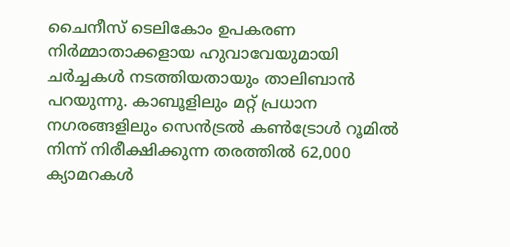ചൈനീസ് ടെലികോം ഉപകരണ നിർമ്മാതാക്കളായ ഹുവാവേയുമായി ചര്‍ച്ചകള്‍ നടത്തിയതായും താലിബാന്‍ പറയുന്നു. കാബൂളിലും മറ്റ് പ്രധാന നഗരങ്ങളിലും സെൻട്രൽ കൺട്രോൾ റൂമിൽ നിന്ന് നിരീക്ഷിക്കുന്ന തരത്തില്‍ 62,000 ക്യാമറകൾ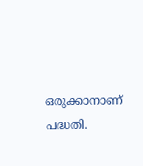ഒരുക്കാനാണ് പദ്ധതി.